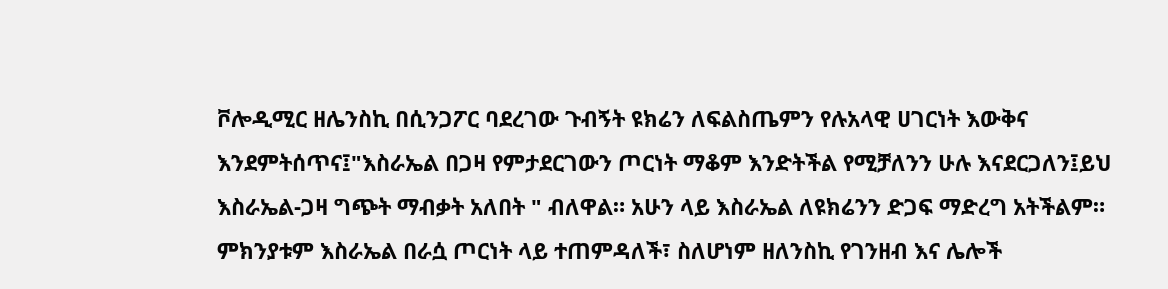ቮሎዲሚር ዘሌንስኪ በሲንጋፖር ባደረገው ጉብኝት ዩክሬን ለፍልስጤምን የሉአላዊ ሀገርነት እውቅና እንደምትሰጥና፤"እስራኤል በጋዛ የምታደርገውን ጦርነት ማቆም እንድትችል የሚቻለንን ሁሉ እናደርጋለን፤ይህ እስራኤል-ጋዛ ግጭት ማብቃት አለበት " ብለዋል። አሁን ላይ እስራኤል ለዩክሬንን ድጋፍ ማድረግ አትችልም። ምክንያቱም እስራኤል በራሷ ጦርነት ላይ ተጠምዳለች፣ ስለሆነም ዘለንስኪ የገንዘብ እና ሌሎች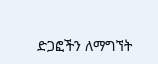ድጋፎችን ለማግኘት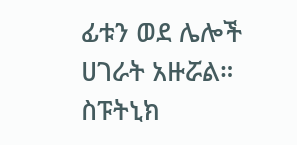ፊቱን ወደ ሌሎች ሀገራት አዙሯል።
ስፑትኒክ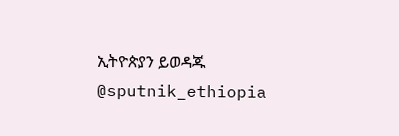ኢትዮጵያን ይወዳጁ @sputnik_ethiopia